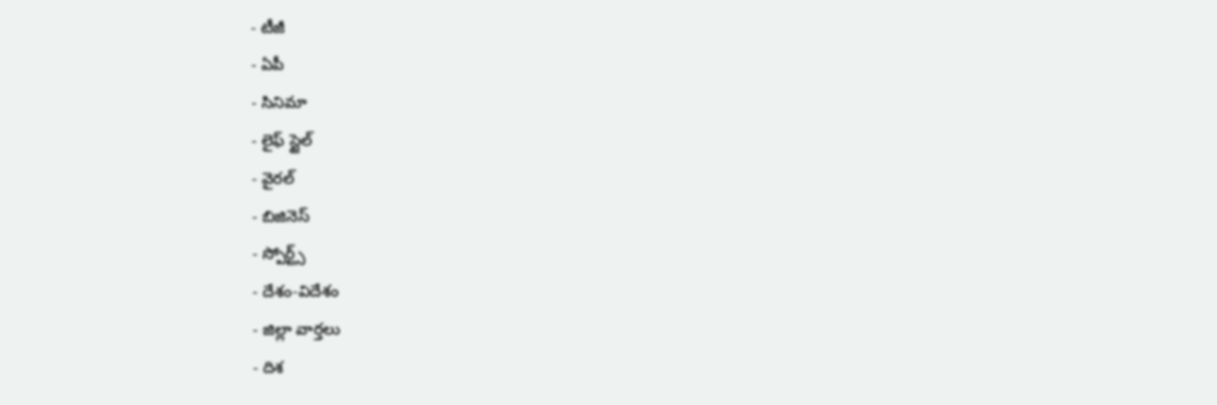- టీజీ
- ఏపీ
- సినిమా
- లైఫ్ స్టైల్
- వైరల్
- బిజినెస్
- స్పోర్ట్స్
- దేశం-విదేశం
- జిల్లా వార్తలు
- దిశ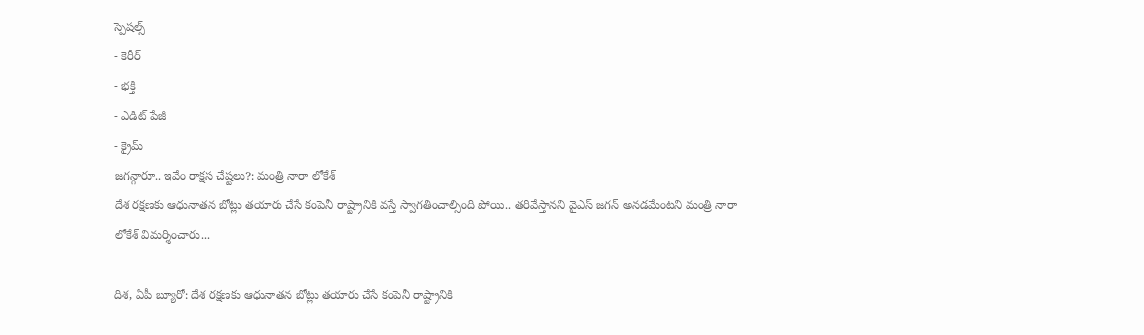స్పెషల్స్
- కెరీర్
- భక్తి
- ఎడిట్ పేజీ
- క్రైమ్
జగన్గారూ.. ఇవేం రాక్షస చేష్టలు?: మంత్రి నారా లోకేశ్
దేశ రక్షణకు ఆధునాతన బోట్లు తయారు చేసే కంపెనీ రాష్ట్రానికి వస్తే స్వాగతించాల్సింది పోయి.. తరివేస్తానని వైఎస్ జగన్ అనడమేంటని మంత్రి నారా లోకేశ్ విమర్శించారు...

దిశ, ఏపీ బ్యూరో: దేశ రక్షణకు ఆధునాతన బోట్లు తయారు చేసే కంపెనీ రాష్ట్రానికి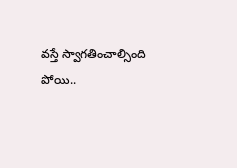వస్తే స్వాగతించాల్సింది పోయి..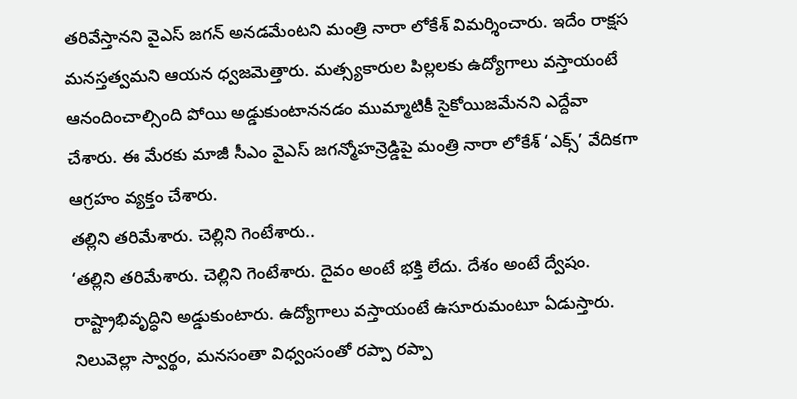తరివేస్తానని వైఎస్ జగన్ అనడమేంటని మంత్రి నారా లోకేశ్ విమర్శించారు. ఇదేం రాక్షస మనస్తత్వమని ఆయన ధ్వజమెత్తారు. మత్స్యకారుల పిల్లలకు ఉద్యోగాలు వస్తాయంటే ఆనందించాల్సింది పోయి అడ్డుకుంటాననడం ముమ్మాటికీ సైకోయిజమేనని ఎద్దేవా చేశారు. ఈ మేరకు మాజీ సీఎం వైఎస్ జగన్మోహన్రెడ్డిపై మంత్రి నారా లోకేశ్ ‘ఎక్స్’ వేదికగా ఆగ్రహం వ్యక్తం చేశారు.
తల్లిని తరిమేశారు. చెల్లిని గెంటేశారు..
‘తల్లిని తరిమేశారు. చెల్లిని గెంటేశారు. దైవం అంటే భక్తి లేదు. దేశం అంటే ద్వేషం. రాష్ట్రాభివృద్ధిని అడ్డుకుంటారు. ఉద్యోగాలు వస్తాయంటే ఉసూరుమంటూ ఏడుస్తారు. నిలువెల్లా స్వార్థం, మనసంతా విధ్వంసంతో రప్పా రప్పా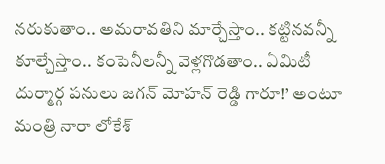నరుకుతాం.. అమరావతిని మార్చేస్తాం.. కట్టినవన్నీ కూల్చేస్తాం.. కంపెనీలన్నీ వెళ్లగొడతాం.. ఏమిటీ దుర్మార్గ పనులు జగన్ మోహన్ రెడ్డి గారూ!’ అంటూ మంత్రి నారా లోకేశ్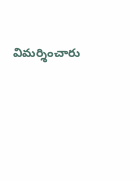విమర్శించారు